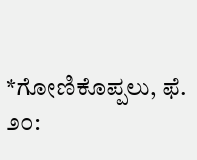*ಗೋಣಿಕೊಪ್ಪಲು, ಫೆ. ೨೦: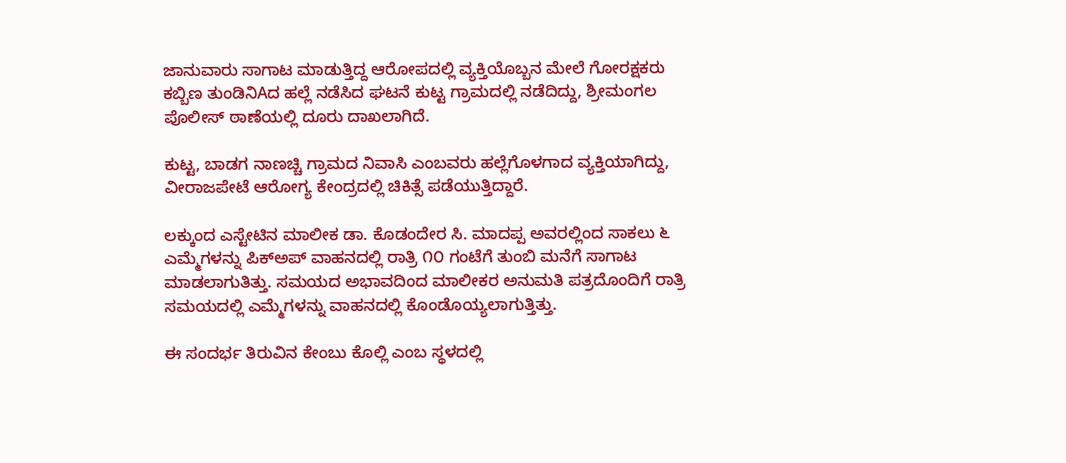ಜಾನುವಾರು ಸಾಗಾಟ ಮಾಡುತ್ತಿದ್ದ ಆರೋಪದಲ್ಲಿ ವ್ಯಕ್ತಿಯೊಬ್ಬನ ಮೇಲೆ ಗೋರಕ್ಷಕರು ಕಬ್ಬಿಣ ತುಂಡಿನಿAದ ಹಲ್ಲೆ ನಡೆಸಿದ ಘಟನೆ ಕುಟ್ಟ ಗ್ರಾಮದಲ್ಲಿ ನಡೆದಿದ್ದು, ಶ್ರೀಮಂಗಲ ಪೊಲೀಸ್ ಠಾಣೆಯಲ್ಲಿ ದೂರು ದಾಖಲಾಗಿದೆ.

ಕುಟ್ಟ, ಬಾಡಗ ನಾಣಚ್ಚಿ ಗ್ರಾಮದ ನಿವಾಸಿ ಎಂಬವರು ಹಲ್ಲೆಗೊಳಗಾದ ವ್ಯಕ್ತಿಯಾಗಿದ್ದು, ವೀರಾಜಪೇಟೆ ಆರೋಗ್ಯ ಕೇಂದ್ರದಲ್ಲಿ ಚಿಕಿತ್ಸೆ ಪಡೆಯುತ್ತಿದ್ದಾರೆ.

ಲಕ್ಕುಂದ ಎಸ್ಟೇಟಿನ ಮಾಲೀಕ ಡಾ. ಕೊಡಂದೇರ ಸಿ. ಮಾದಪ್ಪ ಅವರಲ್ಲಿಂದ ಸಾಕಲು ೬ ಎಮ್ಮೆಗಳನ್ನು ಪಿಕ್‌ಅಪ್ ವಾಹನದಲ್ಲಿ ರಾತ್ರಿ ೧೦ ಗಂಟೆಗೆ ತುಂಬಿ ಮನೆಗೆ ಸಾಗಾಟ ಮಾಡಲಾಗುತಿತ್ತು. ಸಮಯದ ಅಭಾವದಿಂದ ಮಾಲೀಕರ ಅನುಮತಿ ಪತ್ರದೊಂದಿಗೆ ರಾತ್ರಿ ಸಮಯದಲ್ಲಿ ಎಮ್ಮೆಗಳನ್ನು ವಾಹನದಲ್ಲಿ ಕೊಂಡೊಯ್ಯಲಾಗುತ್ತಿತ್ತು.

ಈ ಸಂದರ್ಭ ತಿರುವಿನ ಕೇಂಬು ಕೊಲ್ಲಿ ಎಂಬ ಸ್ಥಳದಲ್ಲಿ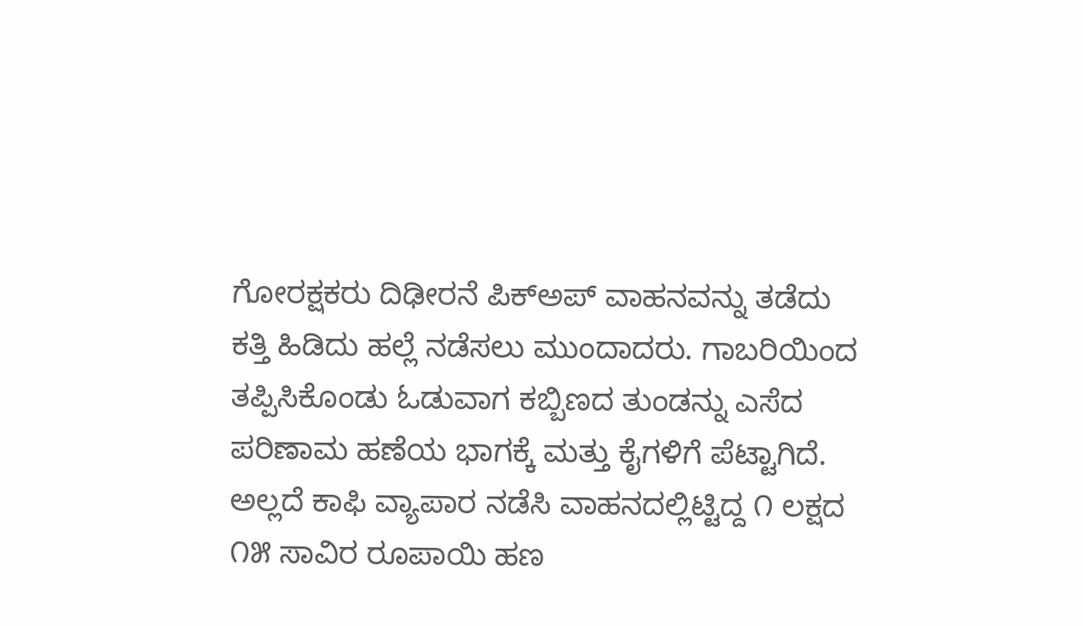ಗೋರಕ್ಷಕರು ದಿಢೀರನೆ ಪಿಕ್‌ಅಪ್ ವಾಹನವನ್ನು ತಡೆದು ಕತ್ತಿ ಹಿಡಿದು ಹಲ್ಲೆ ನಡೆಸಲು ಮುಂದಾದರು. ಗಾಬರಿಯಿಂದ ತಪ್ಪಿಸಿಕೊಂಡು ಓಡುವಾಗ ಕಬ್ಬಿಣದ ತುಂಡನ್ನು ಎಸೆದ ಪರಿಣಾಮ ಹಣೆಯ ಭಾಗಕ್ಕೆ ಮತ್ತು ಕೈಗಳಿಗೆ ಪೆಟ್ಟಾಗಿದೆ. ಅಲ್ಲದೆ ಕಾಫಿ ವ್ಯಾಪಾರ ನಡೆಸಿ ವಾಹನದಲ್ಲಿಟ್ಟಿದ್ದ ೧ ಲಕ್ಷದ ೧೫ ಸಾವಿರ ರೂಪಾಯಿ ಹಣ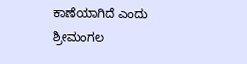ಕಾಣೆಯಾಗಿದೆ ಎಂದು ಶ್ರೀಮಂಗಲ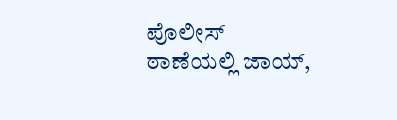ಪೊಲೀಸ್ ಠಾಣೆಯಲ್ಲಿ ಜಾಯ್,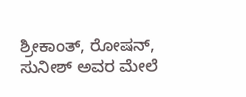ಶ್ರೀಕಾಂತ್, ರೋಷನ್, ಸುನೀಶ್ ಅವರ ಮೇಲೆ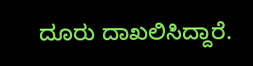ದೂರು ದಾಖಲಿಸಿದ್ದಾರೆ.